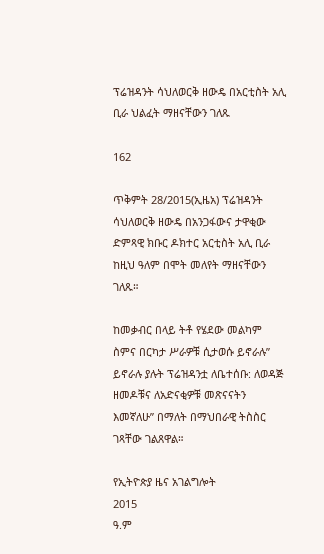ፕሬዝዳንት ሳህለወርቅ ዘውዴ በአርቲስት አሊ ቢራ ህልፈት ማዘናቸውን ገለጹ

162

ጥቅምት 28/2015(ኢዜአ) ፕሬዝዳንት ሳህለወርቅ ዘውዴ በአንጋፋውና ታዋቂው ድምጻዊ ክቡር ዶክተር አርቲስት አሊ ቢራ ከዚህ ዓለም በሞት መለየት ማዘናቸውን ገለጹ።

ከመቃብር በላይ ትቶ የሄደው መልካም ስምና በርካታ ሥራዎቹ ሲታወሱ ይኖራሉ” ይኖራሉ ያሉት ፕሬዝዳንቷ ለቤተሰቡ: ለወዳጅ ዘመዶቹና ለአድናቂዎቹ መጽናናትን እመኛለሁ” በማለት በማህበራዊ ትስስር ገጻቸው ገልጸዋል።

የኢትዮጵያ ዜና አገልግሎት
2015
ዓ.ም